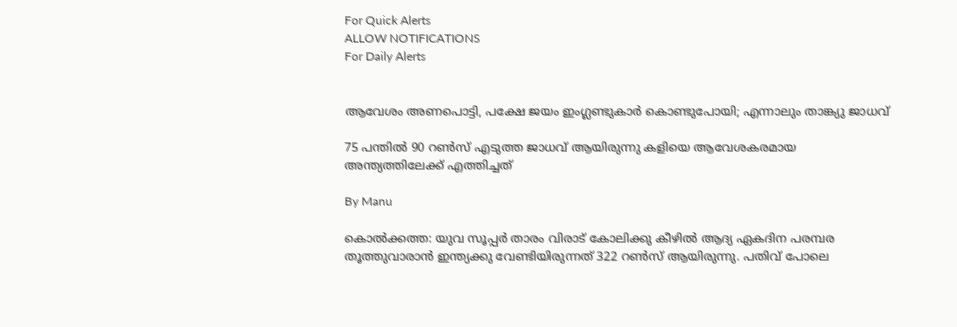For Quick Alerts
ALLOW NOTIFICATIONS
For Daily Alerts


ആവേശം അണപൊട്ടി, പക്ഷേ ജയം ഇംഗ്ലണ്ടുകാർ കൊണ്ടുപോയി; എന്നാലും താങ്ക്യു ജാധവ്

75 പന്തിൽ 90 റൺസ് എടുത്ത ജാധവ് ആയിരുന്നു കളിയെ ആവേശകരമായ അന്ത്യത്തിലേക്ക് എത്തിച്ചത്

By Manu

കൊല്‍ക്കത്ത: യുവ സൂപ്പര്‍ താരം വിരാട് കോലിക്കു കീഴില്‍ ആദ്യ ഏകദിന പരമ്പര തൂത്തുവാരാന്‍ ഇന്ത്യക്കു വേണ്ടിയിരുന്നത് 322 റണ്‍സ് ആയിരുന്നു. പതിവ് പോലെ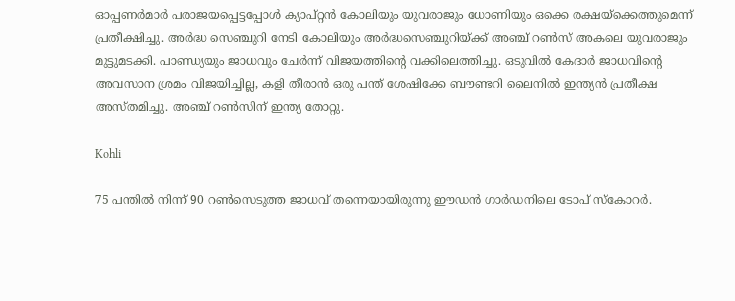ഓപ്പണർമാർ പരാജയപ്പെട്ടപ്പോൾ ക്യാപ്റ്റൻ കോലിയും യുവരാജും ധോണിയും ഒക്കെ രക്ഷയ്ക്കെത്തുമെന്ന് പ്രതീക്ഷിച്ചു. അ‍ർദ്ധ സെഞ്ചുറി നേടി കോലിയും അർദ്ധസെഞ്ചുറിയ്ക്ക് അഞ്ച് റൺസ് അകലെ യുവരാജും മുട്ടുമടക്കി. പാണ്ഡ്യയും ജാധവും ചേർന്ന് വിജയത്തിന്റെ വക്കിലെത്തിച്ചു. ഒടുവിൽ കേദാ‍ർ ജാധവിന്റെ അവസാന ശ്രമം വിജയിച്ചില്ല, കളി തീരാൻ ഒരു പന്ത് ശേഷിക്കേ ബൗണ്ടറി ലൈനിൽ ഇന്ത്യൻ പ്രതീക്ഷ അസ്തമിച്ചു. അഞ്ച് റൺസിന് ഇന്ത്യ തോറ്റു.

Kohli

75 പന്തിൽ നിന്ന് 90 റൺസെടുത്ത ജാധവ് തന്നെയായിരുന്നു ഈഡൻ ഗാർഡനിലെ ടോപ് സ്കോറർ.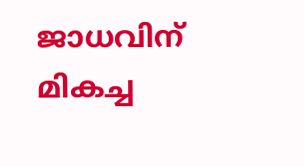ജാധവിന് മികച്ച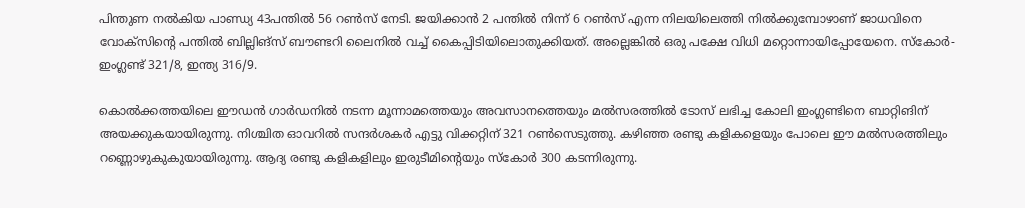പിന്തുണ നൽകിയ പാണ്ഡ്യ 43പന്തിൽ 56 റൺസ് നേടി. ജയിക്കാൻ 2 പന്തിൽ നിന്ന് 6 റൺസ് എന്ന നിലയിലെത്തി നിൽക്കുമ്പോഴാണ് ജാധവിനെ വോക്സിന്റെ പന്തിൽ ബില്ലിങ്സ് ബൗണ്ടറി ലൈനിൽ വച്ച് കൈപ്പിടിയിലൊതുക്കിയത്. അല്ലെങ്കിൽ ഒരു പക്ഷേ വിധി മറ്റൊന്നായിപ്പോയേനെ. സ്കോർ- ഇംഗ്ലണ്ട് 321/8, ഇന്ത്യ 316/9.

കൊല്‍ക്കത്തയിലെ ഈഡന്‍ ഗാര്‍ഡനില്‍ നടന്ന മൂന്നാമത്തെയും അവസാനത്തെയും മല്‍സരത്തില്‍ ടോസ് ലഭിച്ച കോലി ഇംഗ്ലണ്ടിനെ ബാറ്റിങിന് അയക്കുകയായിരുന്നു. നിശ്ചിത ഓവറില്‍ സന്ദര്‍ശകര്‍ എട്ടു വിക്കറ്റിന് 321 റണ്‍സെടുത്തു. കഴിഞ്ഞ രണ്ടു കളികളെയും പോലെ ഈ മല്‍സരത്തിലും റണ്ണൊഴുകുകുയായിരുന്നു. ആദ്യ രണ്ടു കളികളിലും ഇരുടീമിന്‍റെയും സ്കോര്‍ 300 കടന്നിരുന്നു.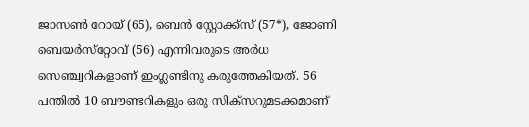ജാസണ്‍ റോയ് (65), ബെന്‍ സ്റ്റോക്ക്സ് (57*), ജോണി ബെയര്‍സ്‌റ്റോവ് (56) എന്നിവരുടെ അര്‍ധ സെഞ്ച്വറികളാണ് ഇംഗ്ലണ്ടിനു കരുത്തേകിയത്. 56 പന്തില്‍ 10 ബൗണ്ടറികളും ഒരു സിക്‌സറുമടക്കമാണ്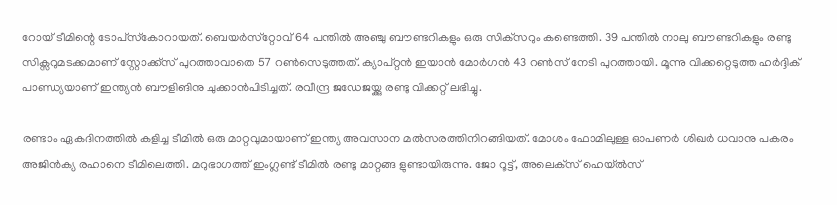റോയ് ടീമിന്റെ ടോപ്‌സ്‌കോറായത്. ബെയര്‍സ്‌റ്റോവ് 64 പന്തില്‍ അഞ്ചു ബൗണ്ടറികളും ഒരു സിക്‌സറും കണ്ടെത്തി. 39 പന്തില്‍ നാലു ബൗണ്ടറികളും രണ്ടു സിക്സറുമടക്കമാണ് സ്റ്റോക്ക്സ് പുറത്താവാതെ 57 റണ്‍സെടുത്തത്. ക്യാപ്റ്റന്‍ ഇയാന്‍ മോര്‍ഗന്‍ 43 റണ്‍സ് നേടി പുറത്തായി. മൂന്നു വിക്കറ്റെടുത്ത ഹര്‍ദ്ദിക് പാണ്ഡ്യയാണ് ഇന്ത്യന്‍ ബൗളിങിനു ചുക്കാന്‍പിടിച്ചത്. രവീന്ദ്ര ജഡേജയ്ക്കു രണ്ടു വിക്കറ്റ് ലഭിച്ചു.

രണ്ടാം ഏകദിനത്തില്‍ കളിച്ച ടീമില്‍ ഒരു മാറ്റവുമായാണ് ഇന്ത്യ അവസാന മല്‍സരത്തിനിറങ്ങിയത്. മോശം ഫോമിലുള്ള ഓപണര്‍ ശിഖര്‍ ധവാനു പകരം അജിന്‍ക്യ രഹാനെ ടീമിലെത്തി. മറുഭാഗത്ത് ഇംഗ്ലണ്ട് ടീമില്‍ രണ്ടു മാറ്റങ്ങ ളുണ്ടായിരുന്നു. ജോ റൂട്ട്, അലെക്‌സ് ഹെയ്ല്‍സ്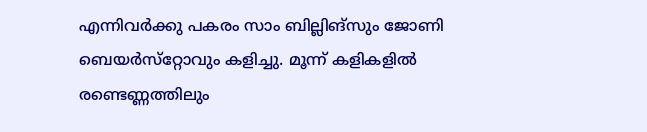എന്നിവര്‍ക്കു പകരം സാം ബില്ലിങ്‌സും ജോണി ബെയര്‍സ്‌റ്റോവും കളിച്ചു. മൂന്ന് കളികളിൽ രണ്ടെണ്ണത്തിലും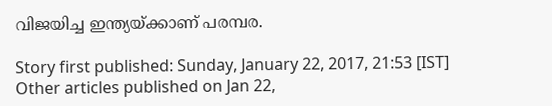വിജയിച്ച ഇന്ത്യയ്ക്കാണ് പരമ്പര.

Story first published: Sunday, January 22, 2017, 21:53 [IST]
Other articles published on Jan 22,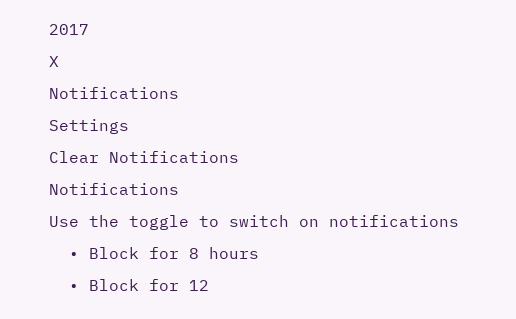2017
X
Notifications
Settings
Clear Notifications
Notifications
Use the toggle to switch on notifications
  • Block for 8 hours
  • Block for 12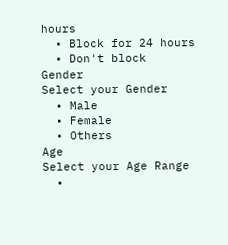hours
  • Block for 24 hours
  • Don't block
Gender
Select your Gender
  • Male
  • Female
  • Others
Age
Select your Age Range
  •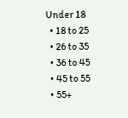Under 18
  • 18 to 25
  • 26 to 35
  • 36 to 45
  • 45 to 55
  • 55+